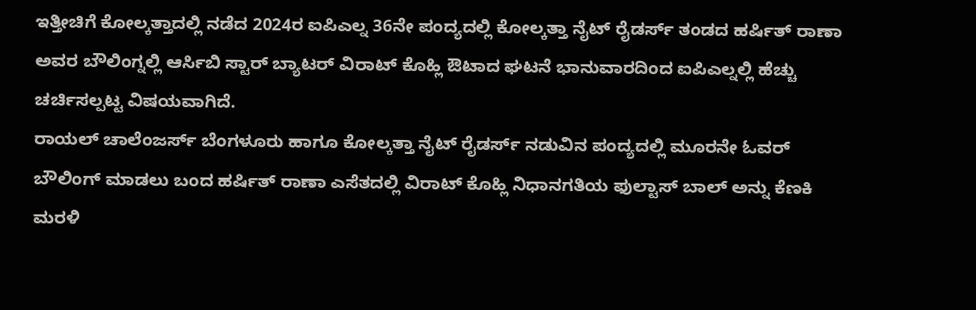ಇತ್ತೀಚಿಗೆ ಕೋಲ್ಕತ್ತಾದಲ್ಲಿ ನಡೆದ 2024ರ ಐಪಿಎಲ್ನ 36ನೇ ಪಂದ್ಯದಲ್ಲಿ ಕೋಲ್ಕತ್ತಾ ನೈಟ್ ರೈಡರ್ಸ್ ತಂಡದ ಹರ್ಷಿತ್ ರಾಣಾ ಅವರ ಬೌಲಿಂಗ್ನಲ್ಲಿ ಆರ್ಸಿಬಿ ಸ್ಟಾರ್ ಬ್ಯಾಟರ್ ವಿರಾಟ್ ಕೊಹ್ಲಿ ಔಟಾದ ಘಟನೆ ಭಾನುವಾರದಿಂದ ಐಪಿಎಲ್ನಲ್ಲಿ ಹೆಚ್ಚು ಚರ್ಚಿಸಲ್ಪಟ್ಟ ವಿಷಯವಾಗಿದೆ.
ರಾಯಲ್ ಚಾಲೆಂಜರ್ಸ್ ಬೆಂಗಳೂರು ಹಾಗೂ ಕೋಲ್ಕತ್ತಾ ನೈಟ್ ರೈಡರ್ಸ್ ನಡುವಿನ ಪಂದ್ಯದಲ್ಲಿ ಮೂರನೇ ಓವರ್ ಬೌಲಿಂಗ್ ಮಾಡಲು ಬಂದ ಹರ್ಷಿತ್ ರಾಣಾ ಎಸೆತದಲ್ಲಿ ವಿರಾಟ್ ಕೊಹ್ಲಿ ನಿಧಾನಗತಿಯ ಫುಲ್ಟಾಸ್ ಬಾಲ್ ಅನ್ನು ಕೆಣಕಿ ಮರಳಿ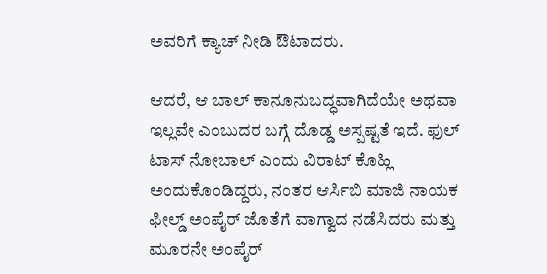ಅವರಿಗೆ ಕ್ಯಾಚ್ ನೀಡಿ ಔಟಾದರು.

ಆದರೆ, ಆ ಬಾಲ್ ಕಾನೂನುಬದ್ಧವಾಗಿದೆಯೇ ಅಥವಾ ಇಲ್ಲವೇ ಎಂಬುದರ ಬಗ್ಗೆ ದೊಡ್ಡ ಅಸ್ಪಷ್ಟತೆ ಇದೆ. ಫುಲ್ ಟಾಸ್ ನೋಬಾಲ್ ಎಂದು ವಿರಾಟ್ ಕೊಹ್ಲಿ ಅಂದುಕೊಂಡಿದ್ದರು, ನಂತರ ಆರ್ಸಿಬಿ ಮಾಜಿ ನಾಯಕ ಫೀಲ್ಡ್ ಅಂಪೈರ್ ಜೊತೆಗೆ ವಾಗ್ವಾದ ನಡೆಸಿದರು ಮತ್ತು ಮೂರನೇ ಅಂಪೈರ್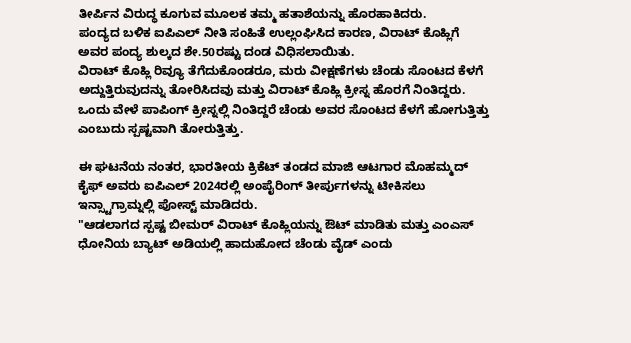ತೀರ್ಪಿನ ವಿರುದ್ಧ ಕೂಗುವ ಮೂಲಕ ತಮ್ಮ ಹತಾಶೆಯನ್ನು ಹೊರಹಾಕಿದರು.
ಪಂದ್ಯದ ಬಳಿಕ ಐಪಿಎಲ್ ನೀತಿ ಸಂಹಿತೆ ಉಲ್ಲಂಘಿಸಿದ ಕಾರಣ, ವಿರಾಟ್ ಕೊಹ್ಲಿಗೆ ಅವರ ಪಂದ್ಯ ಶುಲ್ಕದ ಶೇ.50ರಷ್ಟು ದಂಡ ವಿಧಿಸಲಾಯಿತು.
ವಿರಾಟ್ ಕೊಹ್ಲಿ ರಿವ್ಯೂ ತೆಗೆದುಕೊಂಡರೂ, ಮರು ವೀಕ್ಷಣೆಗಳು ಚೆಂಡು ಸೊಂಟದ ಕೆಳಗೆ ಅದ್ದುತ್ತಿರುವುದನ್ನು ತೋರಿಸಿದವು ಮತ್ತು ವಿರಾಟ್ ಕೊಹ್ಲಿ ಕ್ರೀಸ್ನ ಹೊರಗೆ ನಿಂತಿದ್ದರು. ಒಂದು ವೇಳೆ ಪಾಪಿಂಗ್ ಕ್ರೀಸ್ನಲ್ಲಿ ನಿಂತಿದ್ದರೆ ಚೆಂಡು ಅವರ ಸೊಂಟದ ಕೆಳಗೆ ಹೋಗುತ್ತಿತ್ತು ಎಂಬುದು ಸ್ಪಷ್ಟವಾಗಿ ತೋರುತ್ತಿತ್ತು.

ಈ ಘಟನೆಯ ನಂತರ, ಭಾರತೀಯ ಕ್ರಿಕೆಟ್ ತಂಡದ ಮಾಜಿ ಆಟಗಾರ ಮೊಹಮ್ಮದ್ ಕೈಫ್ ಅವರು ಐಪಿಎಲ್ 2024ರಲ್ಲಿ ಅಂಪೈರಿಂಗ್ ತೀರ್ಪುಗಳನ್ನು ಟೀಕಿಸಲು ಇನ್ಸ್ಟಾಗ್ರಾಮ್ನಲ್ಲಿ ಪೋಸ್ಟ್ ಮಾಡಿದರು.
"ಆಡಲಾಗದ ಸ್ಪಷ್ಟ ಬೀಮರ್ ವಿರಾಟ್ ಕೊಹ್ಲಿಯನ್ನು ಔಟ್ ಮಾಡಿತು ಮತ್ತು ಎಂಎಸ್ ಧೋನಿಯ ಬ್ಯಾಟ್ ಅಡಿಯಲ್ಲಿ ಹಾದುಹೋದ ಚೆಂಡು ವೈಡ್ ಎಂದು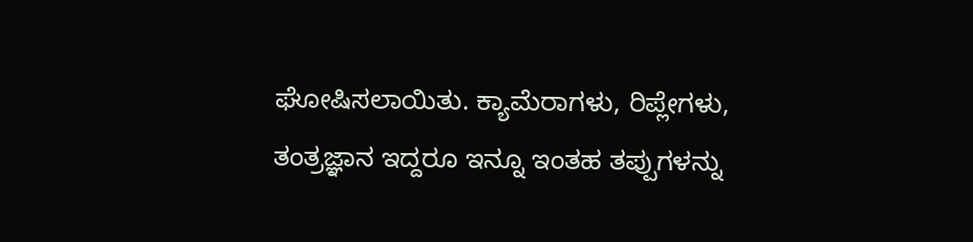ಘೋಷಿಸಲಾಯಿತು. ಕ್ಯಾಮೆರಾಗಳು, ರಿಪ್ಲೇಗಳು, ತಂತ್ರಜ್ಞಾನ ಇದ್ದರೂ ಇನ್ನೂ ಇಂತಹ ತಪ್ಪುಗಳನ್ನು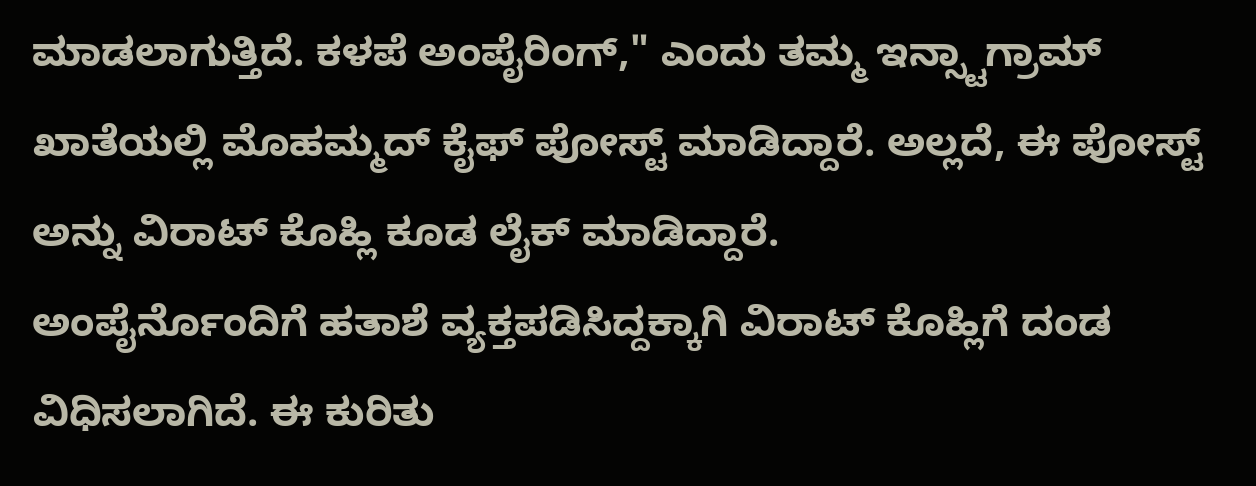ಮಾಡಲಾಗುತ್ತಿದೆ. ಕಳಪೆ ಅಂಪೈರಿಂಗ್," ಎಂದು ತಮ್ಮ ಇನ್ಸ್ಟಾಗ್ರಾಮ್ ಖಾತೆಯಲ್ಲಿ ಮೊಹಮ್ಮದ್ ಕೈಫ್ ಪೋಸ್ಟ್ ಮಾಡಿದ್ದಾರೆ. ಅಲ್ಲದೆ, ಈ ಪೋಸ್ಟ್ ಅನ್ನು ವಿರಾಟ್ ಕೊಹ್ಲಿ ಕೂಡ ಲೈಕ್ ಮಾಡಿದ್ದಾರೆ.
ಅಂಪೈರ್ನೊಂದಿಗೆ ಹತಾಶೆ ವ್ಯಕ್ತಪಡಿಸಿದ್ದಕ್ಕಾಗಿ ವಿರಾಟ್ ಕೊಹ್ಲಿಗೆ ದಂಡ ವಿಧಿಸಲಾಗಿದೆ. ಈ ಕುರಿತು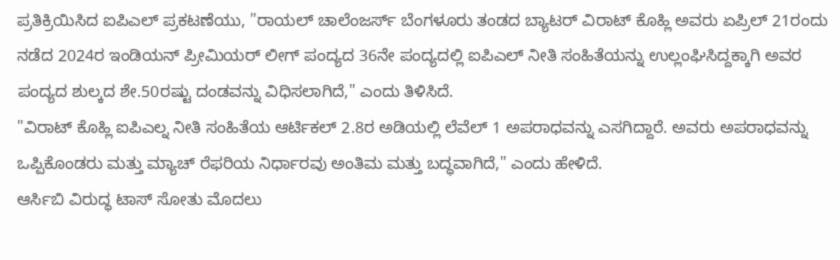ಪ್ರತಿಕ್ರಿಯಿಸಿದ ಐಪಿಎಲ್ ಪ್ರಕಟಣೆಯು, "ರಾಯಲ್ ಚಾಲೆಂಜರ್ಸ್ ಬೆಂಗಳೂರು ತಂಡದ ಬ್ಯಾಟರ್ ವಿರಾಟ್ ಕೊಹ್ಲಿ ಅವರು ಏಪ್ರಿಲ್ 21ರಂದು ನಡೆದ 2024ರ ಇಂಡಿಯನ್ ಪ್ರೀಮಿಯರ್ ಲೀಗ್ ಪಂದ್ಯದ 36ನೇ ಪಂದ್ಯದಲ್ಲಿ ಐಪಿಎಲ್ ನೀತಿ ಸಂಹಿತೆಯನ್ನು ಉಲ್ಲಂಘಿಸಿದ್ದಕ್ಕಾಗಿ ಅವರ ಪಂದ್ಯದ ಶುಲ್ಕದ ಶೇ.50ರಷ್ಟು ದಂಡವನ್ನು ವಿಧಿಸಲಾಗಿದೆ," ಎಂದು ತಿಳಿಸಿದೆ.
"ವಿರಾಟ್ ಕೊಹ್ಲಿ ಐಪಿಎಲ್ನ ನೀತಿ ಸಂಹಿತೆಯ ಆರ್ಟಿಕಲ್ 2.8ರ ಅಡಿಯಲ್ಲಿ ಲೆವೆಲ್ 1 ಅಪರಾಧವನ್ನು ಎಸಗಿದ್ದಾರೆ. ಅವರು ಅಪರಾಧವನ್ನು ಒಪ್ಪಿಕೊಂಡರು ಮತ್ತು ಮ್ಯಾಚ್ ರೆಫರಿಯ ನಿರ್ಧಾರವು ಅಂತಿಮ ಮತ್ತು ಬದ್ಧವಾಗಿದೆ," ಎಂದು ಹೇಳಿದೆ.
ಆರ್ಸಿಬಿ ವಿರುದ್ಧ ಟಾಸ್ ಸೋತು ಮೊದಲು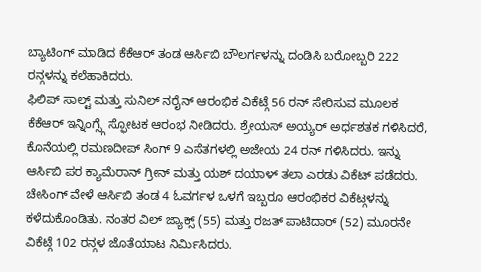ಬ್ಯಾಟಿಂಗ್ ಮಾಡಿದ ಕೆಕೆಆರ್ ತಂಡ ಆರ್ಸಿಬಿ ಬೌಲರ್ಗಳನ್ನು ದಂಡಿಸಿ ಬರೋಬ್ಬರಿ 222 ರನ್ಗಳನ್ನು ಕಲೆಹಾಕಿದರು.
ಫಿಲಿಪ್ ಸಾಲ್ಟ್ ಮತ್ತು ಸುನಿಲ್ ನರೈನ್ ಆರಂಭಿಕ ವಿಕೆಟ್ಗೆ 56 ರನ್ ಸೇರಿಸುವ ಮೂಲಕ ಕೆಕೆಆರ್ ಇನ್ನಿಂಗ್ಸ್ಗೆ ಸ್ಫೋಟಕ ಆರಂಭ ನೀಡಿದರು. ಶ್ರೇಯಸ್ ಅಯ್ಯರ್ ಅರ್ಧಶತಕ ಗಳಿಸಿದರೆ, ಕೊನೆಯಲ್ಲಿ ರಮಣದೀಪ್ ಸಿಂಗ್ 9 ಎಸೆತಗಳಲ್ಲಿ ಅಜೇಯ 24 ರನ್ ಗಳಿಸಿದರು. ಇನ್ನು ಆರ್ಸಿಬಿ ಪರ ಕ್ಯಾಮೆರಾನ್ ಗ್ರೀನ್ ಮತ್ತು ಯಶ್ ದಯಾಳ್ ತಲಾ ಎರಡು ವಿಕೆಟ್ ಪಡೆದರು.
ಚೇಸಿಂಗ್ ವೇಳೆ ಆರ್ಸಿಬಿ ತಂಡ 4 ಓವರ್ಗಳ ಒಳಗೆ ಇಬ್ಬರೂ ಆರಂಭಿಕರ ವಿಕೆಟ್ಗಳನ್ನು ಕಳೆದುಕೊಂಡಿತು. ನಂತರ ವಿಲ್ ಜ್ಯಾಕ್ಸ್ (55) ಮತ್ತು ರಜತ್ ಪಾಟಿದಾರ್ (52) ಮೂರನೇ ವಿಕೆಟ್ಗೆ 102 ರನ್ಗಳ ಜೊತೆಯಾಟ ನಿರ್ಮಿಸಿದರು.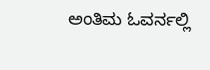ಅಂತಿಮ ಓವರ್ನಲ್ಲಿ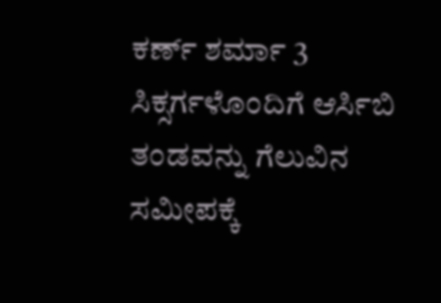ಕರ್ಣ್ ಶರ್ಮಾ 3 ಸಿಕ್ಸರ್ಗಳೊಂದಿಗೆ ಆರ್ಸಿಬಿ ತಂಡವನ್ನು ಗೆಲುವಿನ ಸಮೀಪಕ್ಕೆ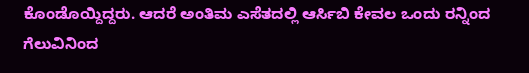ಕೊಂಡೊಯ್ದಿದ್ದರು. ಆದರೆ ಅಂತಿಮ ಎಸೆತದಲ್ಲಿ ಆರ್ಸಿಬಿ ಕೇವಲ ಒಂದು ರನ್ನಿಂದ ಗೆಲುವಿನಿಂದ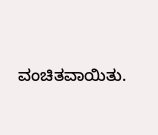ವಂಚಿತವಾಯಿತು.